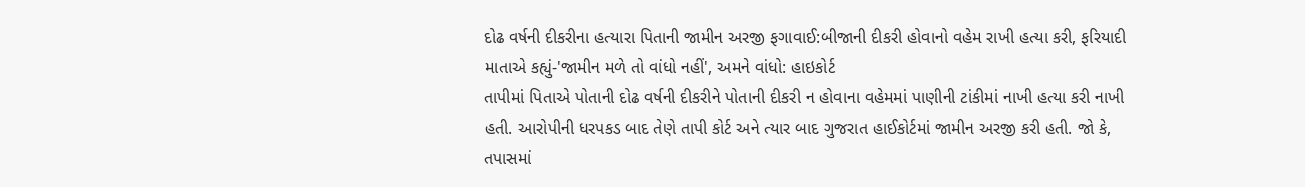દોઢ વર્ષની દીકરીના હત્યારા પિતાની જામીન અરજી ફગાવાઈ:બીજાની દીકરી હોવાનો વહેમ રાખી હત્યા કરી, ફરિયાદી માતાએ કહ્યું-'જામીન મળે તો વાંધો નહીં', અમને વાંધો: હાઇકોર્ટ
તાપીમાં પિતાએ પોતાની દોઢ વર્ષની દીકરીને પોતાની દીકરી ન હોવાના વહેમમાં પાણીની ટાંકીમાં નાખી હત્યા કરી નાખી હતી. આરોપીની ધરપકડ બાદ તેણે તાપી કોર્ટ અને ત્યાર બાદ ગુજરાત હાઈકોર્ટમાં જામીન અરજી કરી હતી. જો કે, તપાસમાં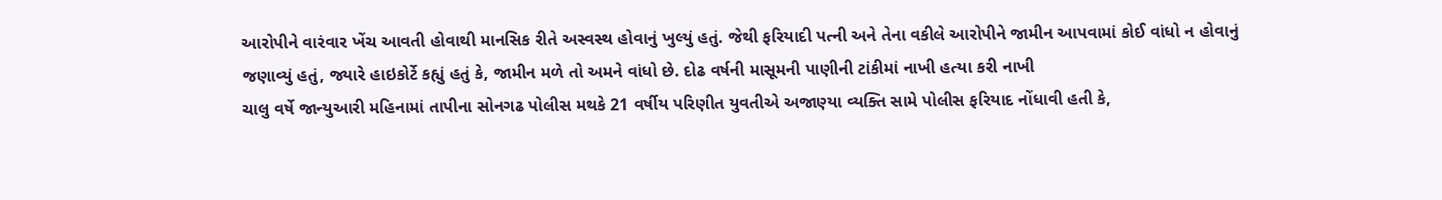આરોપીને વારંવાર ખેંચ આવતી હોવાથી માનસિક રીતે અસ્વસ્થ હોવાનું ખુલ્યું હતું. જેથી ફરિયાદી પત્ની અને તેના વકીલે આરોપીને જામીન આપવામાં કોઈ વાંધો ન હોવાનું જણાવ્યું હતું, જ્યારે હાઇકોર્ટે કહ્યું હતું કે, જામીન મળે તો અમને વાંધો છે. દોઢ વર્ષની માસૂમની પાણીની ટાંકીમાં નાખી હત્યા કરી નાખી
ચાલુ વર્ષે જાન્યુઆરી મહિનામાં તાપીના સોનગઢ પોલીસ મથકે 21 વર્ષીય પરિણીત યુવતીએ અજાણ્યા વ્યક્તિ સામે પોલીસ ફરિયાદ નોંધાવી હતી કે,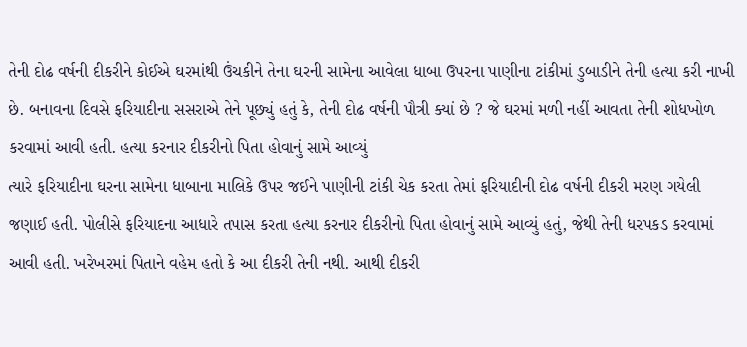તેની દોઢ વર્ષની દીકરીને કોઈએ ઘરમાંથી ઉંચકીને તેના ઘરની સામેના આવેલા ધાબા ઉપરના પાણીના ટાંકીમાં ડુબાડીને તેની હત્યા કરી નાખી છે. બનાવના દિવસે ફરિયાદીના સસરાએ તેને પૂછ્યું હતું કે, તેની દોઢ વર્ષની પૌત્રી ક્યાં છે ? જે ઘરમાં મળી નહીં આવતા તેની શોધખોળ કરવામાં આવી હતી. હત્યા કરનાર દીકરીનો પિતા હોવાનું સામે આવ્યું
ત્યારે ફરિયાદીના ઘરના સામેના ધાબાના માલિકે ઉપર જઈને પાણીની ટાંકી ચેક કરતા તેમાં ફરિયાદીની દોઢ વર્ષની દીકરી મરણ ગયેલી જણાઈ હતી. પોલીસે ફરિયાદના આધારે તપાસ કરતા હત્યા કરનાર દીકરીનો પિતા હોવાનું સામે આવ્યું હતું, જેથી તેની ધરપકડ કરવામાં આવી હતી. ખરેખરમાં પિતાને વહેમ હતો કે આ દીકરી તેની નથી. આથી દીકરી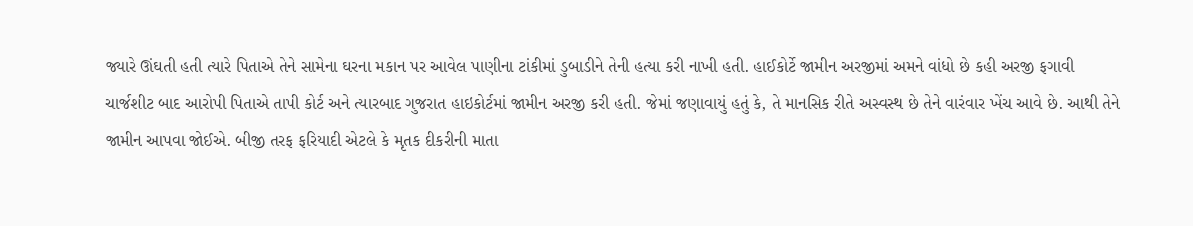જ્યારે ઊંઘતી હતી ત્યારે પિતાએ તેને સામેના ઘરના મકાન પર આવેલ પાણીના ટાંકીમાં ડુબાડીને તેની હત્યા કરી નાખી હતી. હાઈકોર્ટે જામીન અરજીમાં અમને વાંધો છે કહી અરજી ફગાવી
ચાર્જશીટ બાદ આરોપી પિતાએ તાપી કોર્ટ અને ત્યારબાદ ગુજરાત હાઇકોર્ટમાં જામીન અરજી કરી હતી. જેમાં જણાવાયું હતું કે, તે માનસિક રીતે અસ્વસ્થ છે તેને વારંવાર ખેંચ આવે છે. આથી તેને જામીન આપવા જોઈએ. બીજી તરફ ફરિયાદી એટલે કે મૃતક દીકરીની માતા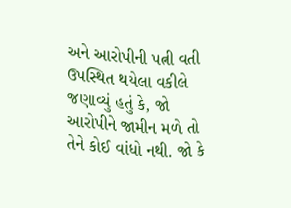અને આરોપીની પત્ની વતી ઉપસ્થિત થયેલા વકીલે જણાવ્યું હતું કે, જો આરોપીને જામીન મળે તો તેને કોઈ વાંધો નથી. જો કે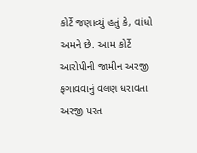કોર્ટે જણાવ્યું હતું કે, વાંધો અમને છે. આમ કોર્ટે આરોપીની જામીન અરજી ફગાવવાનું વલણ ધરાવતા અરજી પરત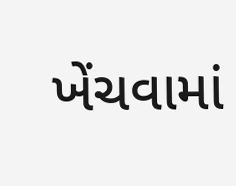ખેંચવામાં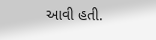આવી હતી.